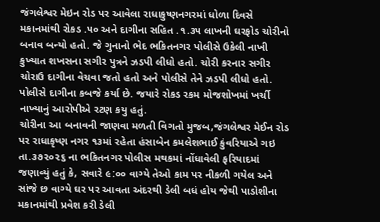જંગલેશ્વર મેઇન રોડ પર આવેલા રાધાકુષ્ણનગરમાં ધોળા દિવસે મકાનમાંથી રોકડ .૫૦ અને દાગીના સહિત .૧.૩૫ લાખની ઘરફોડ ચોરીનો બનાવ બન્યો હતો. જે ગુનાનો ભેદ ભકિતનગર પોલીસે ઉકેલી નાખી કુખ્યાત શખસના સગીર પુત્રને ઝડપી લીધો હતો. ચોરી કરનાર સગીર ચોરાઉ દાગીના વેચવા જતો હતો અને પોલીસે તેને ઝડપી લીધો હતો. પોલીસે દાગીના કબજે કર્યા છે. જયારે રોકડ રકમ મોજશોખમાં ખર્ચી નાખ્યાનું આરોપીએ રટણ કયુ હતું.
ચોરીના આ બનાવની જાણવા મળતી વિગતો મુજબ,જંગલેશ્વર મેઈન રોડ પર રાધાકૃષ્ણ નગર ૧૩માં રહેતા હંસાબેન કમલેશભાઈ કુંવરિયાએ ગઇ તા.૩૭૨૦૨૬ ના ભકિતનગર પોલીસ મથકમાં નોંધાવેલી ફરિયાદમાં જણાવ્યું હતું કે, સવારે ૯:૦૦ વાગ્યે તેઓ કામ પર નીકળી ગયેલ અને સાંજે છ વાગ્યે ઘર પર આવતા અંદરથી ડેલી બધં હોય જેથી પાડોશીના મકાનમાંથી પ્રવેશ કરી ડેલી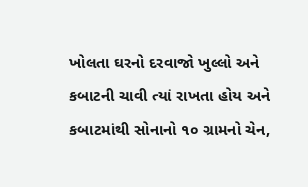ખોલતા ઘરનો દરવાજો ખુલ્લો અને કબાટની ચાવી ત્યાં રાખતા હોય અને કબાટમાંથી સોનાનો ૧૦ ગ્રામનો ચેન,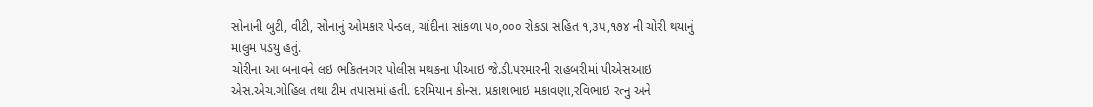સોનાની બુટી, વીટી, સોનાનું ઓમકાર પેન્ડલ, ચાંદીના સાંકળા ૫૦,૦૦૦ રોકડા સહિત ૧,૩૫,૧૭૪ ની ચોરી થયાનું માલુમ પડયુ હતું.
ચોરીના આ બનાવને લઇ ભકિતનગર પોલીસ મથકના પીઆઇ જે.ડી.પરમારની રાહબરીમાં પીએસઆઇ એસ.એચ.ગોહિલ તથા ટીમ તપાસમાં હતી. દરમિયાન કોન્સ. પ્રકાશભાઇ મકાવણા,રવિભાઇ રત્નુ અને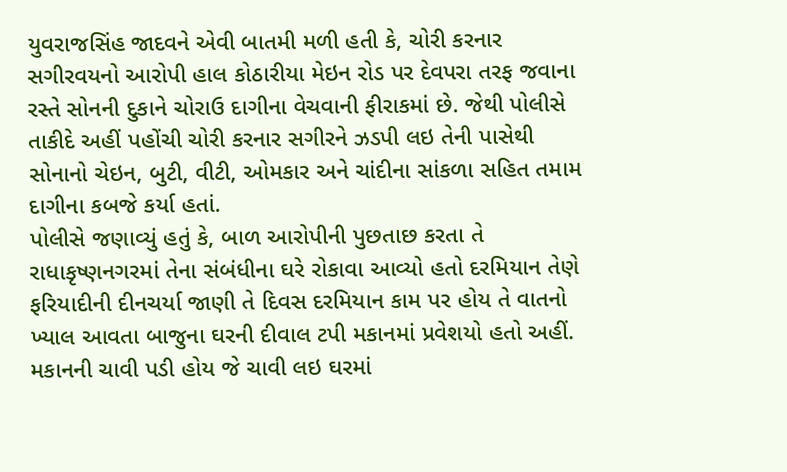યુવરાજસિંહ જાદવને એવી બાતમી મળી હતી કે, ચોરી કરનાર સગીરવયનો આરોપી હાલ કોઠારીયા મેઇન રોડ પર દેવપરા તરફ જવાના રસ્તે સોનની દુકાને ચોરાઉ દાગીના વેચવાની ફીરાકમાં છે. જેથી પોલીસે તાકીદે અહીં પહોંચી ચોરી કરનાર સગીરને ઝડપી લઇ તેની પાસેથી સોનાનો ચેઇન, બુટી, વીટી, ઓમકાર અને ચાંદીના સાંકળા સહિત તમામ દાગીના કબજે કર્યા હતાં.
પોલીસે જણાવ્યું હતું કે, બાળ આરોપીની પુછતાછ કરતા તે રાધાકૃષ્ણનગરમાં તેના સંબંધીના ઘરે રોકાવા આવ્યો હતો દરમિયાન તેણે ફરિયાદીની દીનચર્યા જાણી તે દિવસ દરમિયાન કામ પર હોય તે વાતનો ખ્યાલ આવતા બાજુના ઘરની દીવાલ ટપી મકાનમાં પ્રવેશયો હતો અહીં. મકાનની ચાવી પડી હોય જે ચાવી લઇ ઘરમાં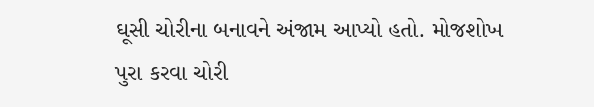ઘૂસી ચોરીના બનાવને અંજામ આપ્યો હતો. મોજશોખ પુરા કરવા ચોરી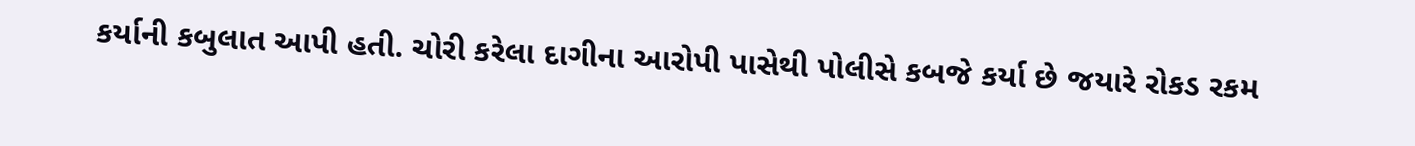કર્યાની કબુલાત આપી હતી. ચોરી કરેલા દાગીના આરોપી પાસેથી પોલીસે કબજે કર્યા છે જયારે રોકડ રકમ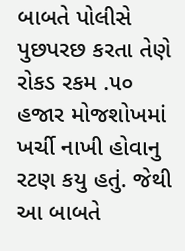બાબતે પોલીસે પુછપરછ કરતા તેણે રોકડ રકમ .૫૦ હજાર મોજશોખમાં ખર્ચી નાખી હોવાનુ રટણ કયુ હતું. જેથી આ બાબતે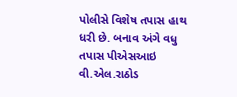પોલીસે વિશેષ તપાસ હાથ ધરી છે. બનાવ અંગે વધુ તપાસ પીએસઆઇ વી.એલ.રાઠોડ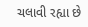ચલાવી રહ્યા છે